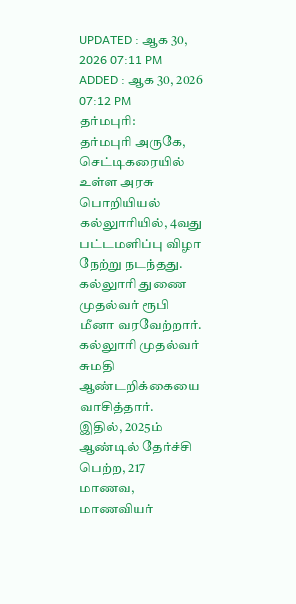UPDATED : ஆக 30, 2026 07:11 PM
ADDED : ஆக 30, 2026 07:12 PM
தர்மபுரி:
தர்மபுரி அருகே, செட்டிகரையில் உள்ள அரசு பொறியியல் கல்லுாரியில், 4வது பட்டமளிப்பு விழா நேற்று நடந்தது. கல்லுாரி துணை முதல்வர் ரூபி மீனா வரவேற்றார். கல்லுாரி முதல்வர் சுமதி ஆண்டறிக்கையை வாசித்தார்.
இதில், 2025ம் ஆண்டில் தேர்ச்சி பெற்ற, 217 மாணவ, மாணவியர்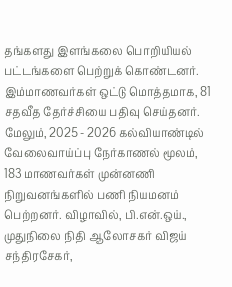தங்களது இளங்கலை பொறியியல் பட்டங்களை பெற்றுக் கொண்டனர். இம்மாணவர்கள் ஒட்டு மொத்தமாக, 81 சதவீத தேர்ச்சியை பதிவு செய்தனர்.
மேலும், 2025 - 2026 கல்வியாண்டில் வேலைவாய்ப்பு நேர்காணல் மூலம், 183 மாணவர்கள் முன்னணி நிறுவனங்களில் பணி நியமனம் பெற்றனர். விழாவில், பி.என்.ஒய்., முதுநிலை நிதி ஆலோசகர் விஜய் சந்திரசேகர்,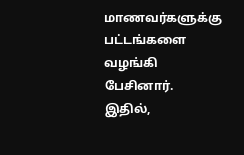மாணவர்களுக்கு பட்டங்களை வழங்கி பேசினார்.
இதில்,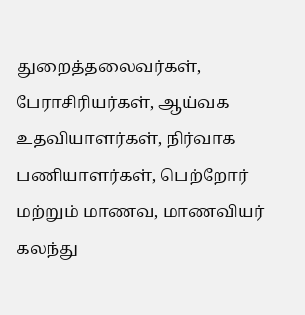துறைத்தலைவர்கள், பேராசிரியர்கள், ஆய்வக உதவியாளர்கள், நிர்வாக பணியாளர்கள், பெற்றோர் மற்றும் மாணவ, மாணவியர் கலந்து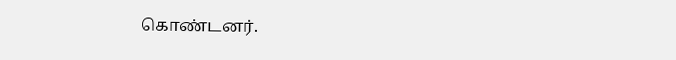கொண்டனர்.